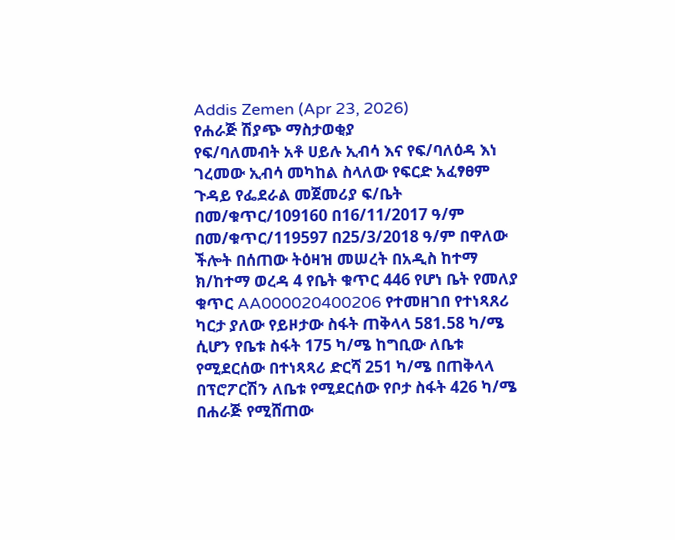Addis Zemen (Apr 23, 2026)
የሐራጅ ሽያጭ ማስታወቂያ
የፍ/ባለመብት አቶ ሀይሉ ኢብሳ እና የፍ/ባለዕዳ እነ ገረመው ኢብሳ መካከል ስላለው የፍርድ አፈፃፀም ጉዳይ የፌደራል መጀመሪያ ፍ/ቤት በመ/ቁጥር/109160 በ16/11/2017 ዓ/ም በመ/ቁጥር/119597 በ25/3/2018 ዓ/ም በዋለው ችሎት በሰጠው ትዕዛዝ መሠረት በአዲስ ከተማ ክ/ከተማ ወረዳ 4 የቤት ቁጥር 446 የሆነ ቤት የመለያ ቁጥር AA000020400206 የተመዘገበ የተነጻጸሪ ካርታ ያለው የይዞታው ስፋት ጠቅላላ 581.58 ካ/ሜ ሲሆን የቤቱ ስፋት 175 ካ/ሜ ከግቢው ለቤቱ የሚደርሰው በተነጻጻሪ ድርሻ 251 ካ/ሜ በጠቅላላ በፕሮፖርሽን ለቤቱ የሚደርሰው የቦታ ስፋት 426 ካ/ሜ በሐራጅ የሚሸጠው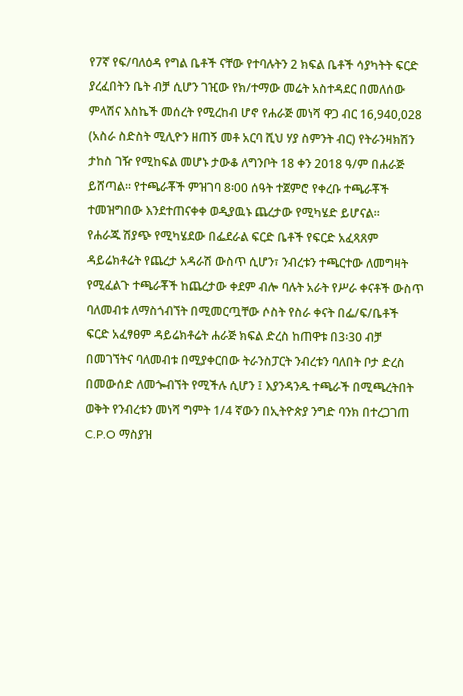የ7ኛ የፍ/ባለዕዳ የግል ቤቶች ናቸው የተባሉትን 2 ክፍል ቤቶች ሳያካትት ፍርድ ያረፈበትን ቤት ብቻ ሲሆን ገዢው የክ/ተማው መሬት አስተዳደር በመለሰው ምላሽና እስኬች መሰረት የሚረከብ ሆኖ የሐራጅ መነሻ ዋጋ ብር 16,940,028 (አስራ ስድስት ሚሊዮን ዘጠኝ መቶ አርባ ሺህ ሃያ ስምንት ብር) የትራንዛክሽን ታከስ ገዥ የሚከፍል መሆኑ ታውቆ ለግንቦት 18 ቀን 2018 ዓ/ም በሐራጅ ይሸጣል። የተጫራቾች ምዝገባ 8፡00 ሰዓት ተጀምሮ የቀረቡ ተጫራቾች ተመዝግበው እንደተጠናቀቀ ወዲያዉኑ ጨረታው የሚካሄድ ይሆናል።
የሐራጁ ሽያጭ የሚካሄደው በፌደራል ፍርድ ቤቶች የፍርድ አፈጻጸም ዳይሬክቶሬት የጨረታ አዳራሽ ውስጥ ሲሆን፣ ንብረቱን ተጫርተው ለመግዛት የሚፈልጉ ተጫራቾች ከጨረታው ቀደም ብሎ ባሉት አራት የሥራ ቀናቶች ውስጥ ባለመብቱ ለማስጎብኘት በሚመርጧቸው ሶስት የስራ ቀናት በፌ/ፍ/ቤቶች ፍርድ አፈፃፀም ዳይሬክቶሬት ሐራጅ ክፍል ድረስ ከጠዋቱ በ3፡30 ብቻ በመገኘትና ባለመብቱ በሚያቀርበው ትራንስፓርት ንብረቱን ባለበት ቦታ ድረስ በመውሰድ ለመጐብኘት የሚችሉ ሲሆን ፤ እያንዳንዱ ተጫራች በሚጫረትበት ወቅት የንብረቱን መነሻ ግምት 1/4 ኛውን በኢትዮጵያ ንግድ ባንክ በተረጋገጠ C.P.O ማስያዝ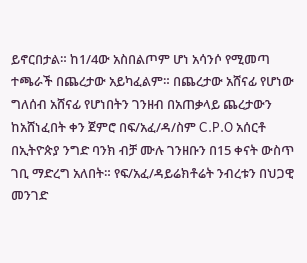ይኖርበታል። ከ1/4ው አስበልጦም ሆነ አሳንሶ የሚመጣ ተጫራች በጨረታው አይካፈልም። በጨረታው አሸናፊ የሆነው ግለሰብ አሸናፊ የሆነበትን ገንዘብ በአጠቃላይ ጨረታውን ከአሸነፈበት ቀን ጀምሮ በፍ/አፈ/ዳ/ስም C.P.O አሰርቶ በኢትዮጵያ ንግድ ባንክ ብቻ ሙሉ ገንዘቡን በ15 ቀናት ውስጥ ገቢ ማድረግ አለበት። የፍ/አፈ/ዳይሬክቶሬት ንብረቱን በህጋዊ መንገድ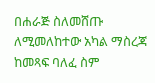በሐራጅ ስለመሸጡ ለሚመለከተው አካል ማስረጃ ከመጻፍ ባለፈ ስም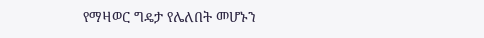የማዛወር ግዴታ የሌለበት መሆኑን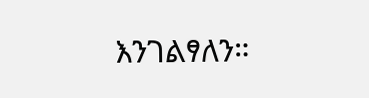እንገልፃለን።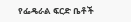የፌዴራል ፍርድ ቤቶች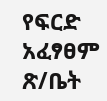የፍርድ አፈፃፀም ጽ/ቤት